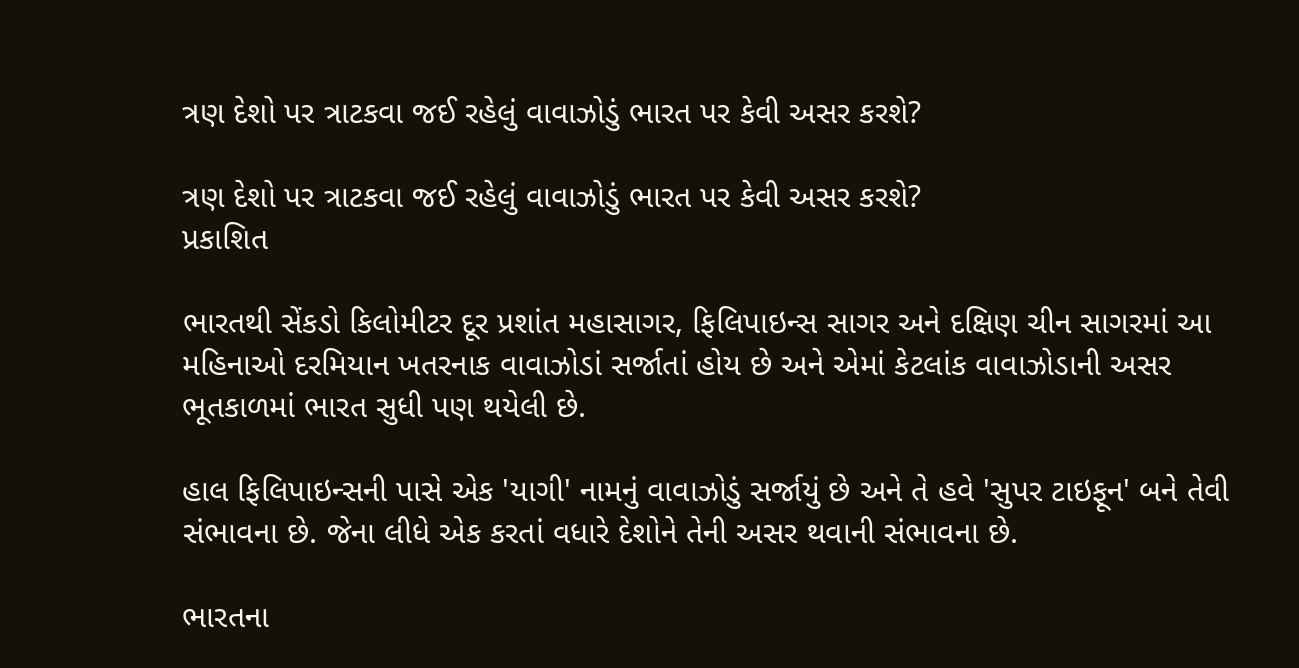ત્રણ દેશો પર ત્રાટકવા જઈ રહેલું વાવાઝોડું ભારત પર કેવી અસર કરશે?

ત્રણ દેશો પર ત્રાટકવા જઈ રહેલું વાવાઝોડું ભારત પર કેવી અસર કરશે?
પ્રકાશિત

ભારતથી સેંકડો કિલોમીટર દૂર પ્રશાંત મહાસાગર, ફિલિપાઇન્સ સાગર અને દક્ષિણ ચીન સાગરમાં આ મહિનાઓ દરમિયાન ખતરનાક વાવાઝોડાં સર્જાતાં હોય છે અને એમાં કેટલાંક વાવાઝોડાની અસર ભૂતકાળમાં ભારત સુધી પણ થયેલી છે.

હાલ ફિલિપાઇન્સની પાસે એક 'યાગી' નામનું વાવાઝોડું સર્જાયું છે અને તે હવે 'સુપર ટાઇફૂન' બને તેવી સંભાવના છે. જેના લીધે એક કરતાં વધારે દેશોને તેની અસર થવાની સંભાવના છે.

ભારતના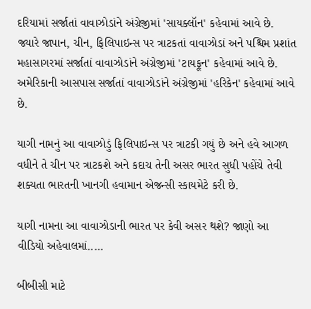દરિયામાં સર્જાતાં વાવાઝોડાંને અંગ્રેજીમાં 'સાયક્લૉન' કહેવામાં આવે છે. જ્યારે જાપાન, ચીન, ફિલિપાઇન્સ પર ત્રાટકતાં વાવાઝોડાં અને પશ્ચિમ પ્રશાંત મહાસાગરમાં સર્જાતાં વાવાઝોડાંને અંગ્રેજીમાં 'ટાયફૂન' કહેવામાં આવે છે. અમેરિકાની આસપાસ સર્જાતાં વાવાઝોડાંને અંગ્રેજીમાં 'હરિકેન' કહેવામાં આવે છે.

યાગી નામનું આ વાવાઝોડું ફિલિપાઇન્સ પર ત્રાટકી ગયું છે અને હવે આગળ વધીને તે ચીન પર ત્રાટકશે અને કદાચ તેની અસર ભારત સુધી પહોંચે તેવી શક્યતા ભારતની ખાનગી હવામાન એજન્સી સ્કાયમેટે કરી છે.

યાગી નામના આ વાવાઝોડાની ભારત પર કેવી અસર થશે? જાણો આ વીડિયો અહેવાલમાં.....

બીબીસી માટે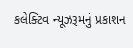કલેક્ટિવ ન્યૂઝરૂમનું પ્રકાશન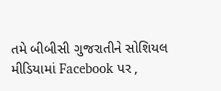તમે બીબીસી ગુજરાતીને સોશિયલ મીડિયામાં Facebook પર ,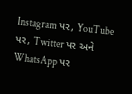Instagram પર, YouTube પર, Twitter પર અને WhatsApp પર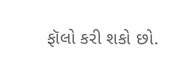ફૉલો કરી શકો છો.